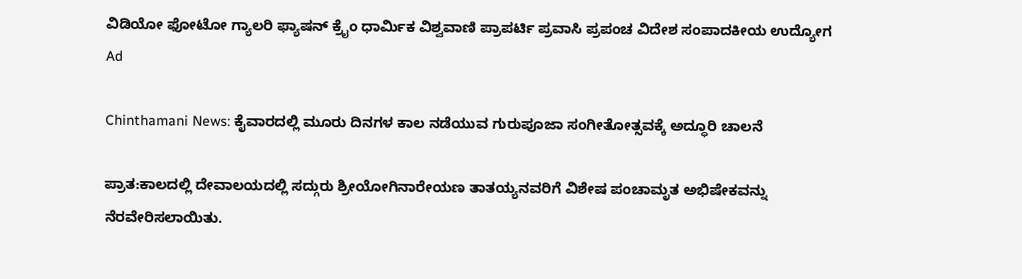ವಿಡಿಯೋ ಫೋಟೋ ಗ್ಯಾಲರಿ ಫ್ಯಾಷನ್ ಕ್ರೈಂ ಧಾರ್ಮಿಕ ವಿಶ್ವವಾಣಿ ಪ್ರಾಪರ್ಟಿ ಪ್ರವಾಸಿ ಪ್ರಪಂಚ ವಿದೇಶ ಸಂಪಾದಕೀಯ ಉದ್ಯೋಗ
Ad

Chinthamani News: ಕೈವಾರದಲ್ಲಿ ಮೂರು ದಿನಗಳ ಕಾಲ ನಡೆಯುವ ಗುರುಪೂಜಾ ಸಂಗೀತೋತ್ಸವಕ್ಕೆ ಅದ್ಧೂರಿ ಚಾಲನೆ

ಪ್ರಾತ:ಕಾಲದಲ್ಲಿ ದೇವಾಲಯದಲ್ಲಿ ಸದ್ಗುರು ಶ್ರೀಯೋಗಿನಾರೇಯಣ ತಾತಯ್ಯನವರಿಗೆ ವಿಶೇಷ ಪಂಚಾಮೃತ ಅಭಿಷೇಕವನ್ನು ನೆರವೇರಿಸಲಾಯಿತು.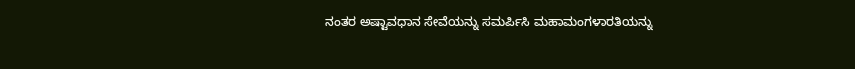ನಂತರ ಅಷ್ಟಾವಧಾನ ಸೇವೆಯನ್ನು ಸಮರ್ಪಿಸಿ ಮಹಾಮಂಗಳಾರತಿಯನ್ನು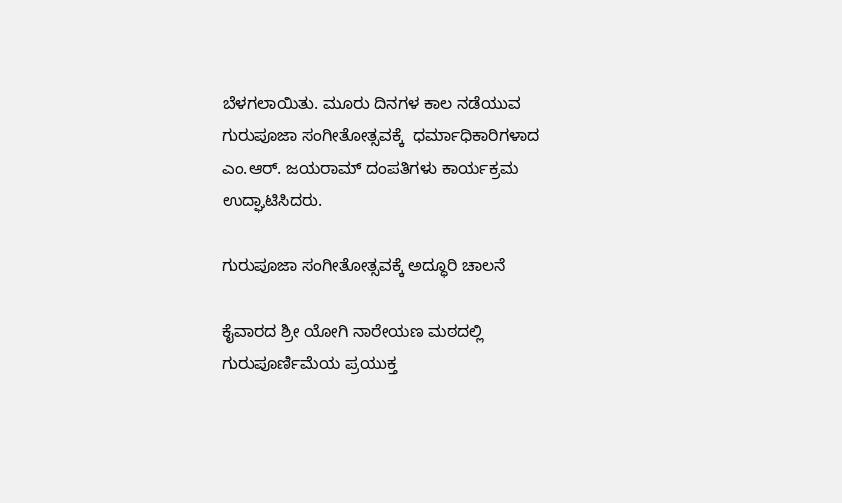ಬೆಳಗಲಾಯಿತು. ಮೂರು ದಿನಗಳ ಕಾಲ ನಡೆಯುವ ಗುರುಪೂಜಾ ಸಂಗೀತೋತ್ಸವಕ್ಕೆ  ಧರ್ಮಾಧಿಕಾರಿಗಳಾದ ಎಂ.ಆರ್. ಜಯರಾಮ್ ದಂಪತಿಗಳು ಕಾರ್ಯಕ್ರಮ ಉದ್ಘಾಟಿಸಿದರು.

ಗುರುಪೂಜಾ ಸಂಗೀತೋತ್ಸವಕ್ಕೆ ಅದ್ಧೂರಿ ಚಾಲನೆ

ಕೈವಾರದ ಶ್ರೀ ಯೋಗಿ ನಾರೇಯಣ ಮಠದಲ್ಲಿ ಗುರುಪೂರ್ಣಿಮೆಯ ಪ್ರಯುಕ್ತ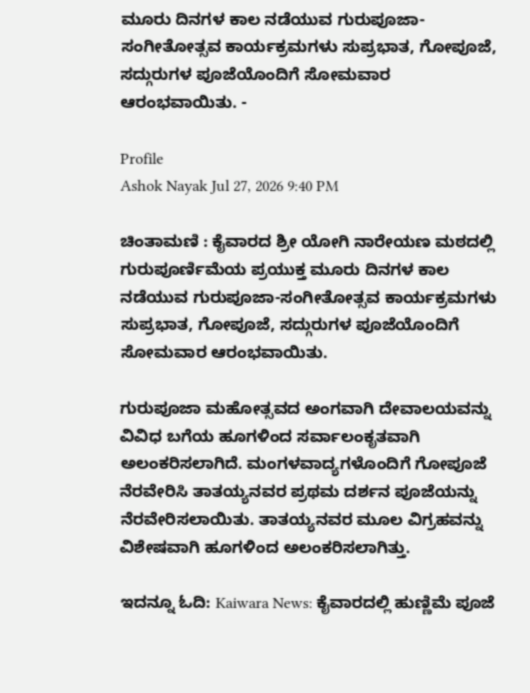ಮೂರು ದಿನಗಳ ಕಾಲ ನಡೆಯುವ ಗುರುಪೂಜಾ-ಸಂಗೀತೋತ್ಸವ ಕಾರ್ಯಕ್ರಮಗಳು ಸುಪ್ರಭಾತ, ಗೋಪೂಜೆ, ಸದ್ಗುರುಗಳ ಪೂಜೆಯೊಂದಿಗೆ ಸೋಮವಾರ ಆರಂಭವಾಯಿತು. -

Profile
Ashok Nayak Jul 27, 2026 9:40 PM

ಚಿಂತಾಮಣಿ : ಕೈವಾರದ ಶ್ರೀ ಯೋಗಿ ನಾರೇಯಣ ಮಠದಲ್ಲಿ ಗುರುಪೂರ್ಣಿಮೆಯ ಪ್ರಯುಕ್ತ ಮೂರು ದಿನಗಳ ಕಾಲ ನಡೆಯುವ ಗುರುಪೂಜಾ-ಸಂಗೀತೋತ್ಸವ ಕಾರ್ಯಕ್ರಮಗಳು ಸುಪ್ರಭಾತ, ಗೋಪೂಜೆ, ಸದ್ಗುರುಗಳ ಪೂಜೆಯೊಂದಿಗೆ ಸೋಮವಾರ ಆರಂಭವಾಯಿತು.

ಗುರುಪೂಜಾ ಮಹೋತ್ಸವದ ಅಂಗವಾಗಿ ದೇವಾಲಯವನ್ನು ವಿವಿಧ ಬಗೆಯ ಹೂಗಳಿಂದ ಸರ್ವಾಲಂಕೃತವಾಗಿ ಅಲಂಕರಿಸಲಾಗಿದೆ. ಮಂಗಳವಾದ್ಯಗಳೊಂದಿಗೆ ಗೋಪೂಜೆ ನೆರವೇರಿಸಿ ತಾತಯ್ಯನವರ ಪ್ರಥಮ ದರ್ಶನ ಪೂಜೆಯನ್ನು ನೆರವೇರಿಸಲಾಯಿತು. ತಾತಯ್ಯನವರ ಮೂಲ ವಿಗ್ರಹವನ್ನು ವಿಶೇಷವಾಗಿ ಹೂಗಳಿಂದ ಅಲಂಕರಿಸಲಾಗಿತ್ತು.

ಇದನ್ನೂ ಓದಿ: Kaiwara News: ಕೈವಾರದಲ್ಲಿ ಹುಣ್ಣಿಮೆ ಪೂಜೆ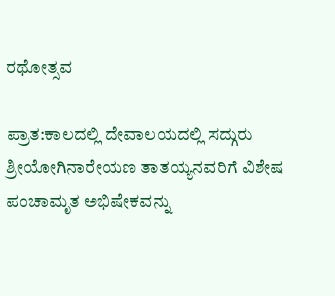ರಥೋತ್ಸವ

ಪ್ರಾತ:ಕಾಲದಲ್ಲಿ ದೇವಾಲಯದಲ್ಲಿ ಸದ್ಗುರು ಶ್ರೀಯೋಗಿನಾರೇಯಣ ತಾತಯ್ಯನವರಿಗೆ ವಿಶೇಷ ಪಂಚಾಮೃತ ಅಭಿಷೇಕವನ್ನು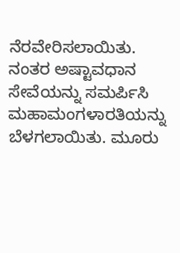ನೆರವೇರಿಸಲಾಯಿತು. ನಂತರ ಅಷ್ಟಾವಧಾನ ಸೇವೆಯನ್ನು ಸಮರ್ಪಿಸಿ ಮಹಾಮಂಗಳಾರತಿಯನ್ನು ಬೆಳಗಲಾಯಿತು. ಮೂರು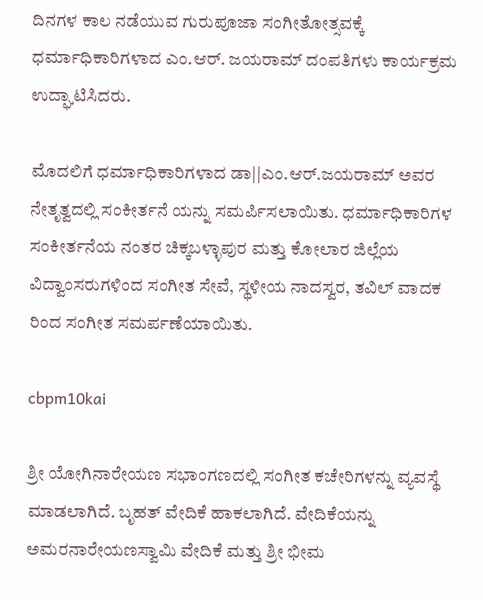ದಿನಗಳ ಕಾಲ ನಡೆಯುವ ಗುರುಪೂಜಾ ಸಂಗೀತೋತ್ಸವಕ್ಕೆ  ಧರ್ಮಾಧಿಕಾರಿಗಳಾದ ಎಂ.ಆರ್. ಜಯರಾಮ್ ದಂಪತಿಗಳು ಕಾರ್ಯಕ್ರಮ ಉದ್ಘಾಟಿಸಿದರು.

ಮೊದಲಿಗೆ ಧರ್ಮಾಧಿಕಾರಿಗಳಾದ ಡಾ||ಎಂ.ಆರ್.ಜಯರಾಮ್ ಅವರ ನೇತೃತ್ವದಲ್ಲಿ ಸಂಕೀರ್ತನೆ ಯನ್ನು ಸಮರ್ಪಿಸಲಾಯಿತು. ಧರ್ಮಾಧಿಕಾರಿಗಳ ಸಂಕೀರ್ತನೆಯ ನಂತರ ಚಿಕ್ಕಬಳ್ಳಾಪುರ ಮತ್ತು ಕೋಲಾರ ಜಿಲ್ಲೆಯ ವಿದ್ವಾಂಸರುಗಳಿಂದ ಸಂಗೀತ ಸೇವೆ, ಸ್ಥಳೀಯ ನಾದಸ್ವರ, ತವಿಲ್ ವಾದಕ ರಿಂದ ಸಂಗೀತ ಸಮರ್ಪಣೆಯಾಯಿತು.

cbpm10kai

ಶ್ರೀ ಯೋಗಿನಾರೇಯಣ ಸಭಾಂಗಣದಲ್ಲಿ ಸಂಗೀತ ಕಚೇರಿಗಳನ್ನು ವ್ಯವಸ್ಥೆ ಮಾಡಲಾಗಿದೆ. ಬೃಹತ್ ವೇದಿಕೆ ಹಾಕಲಾಗಿದೆ. ವೇದಿಕೆಯನ್ನು ಅಮರನಾರೇಯಣಸ್ವಾಮಿ ವೇದಿಕೆ ಮತ್ತು ಶ್ರೀ ಭೀಮ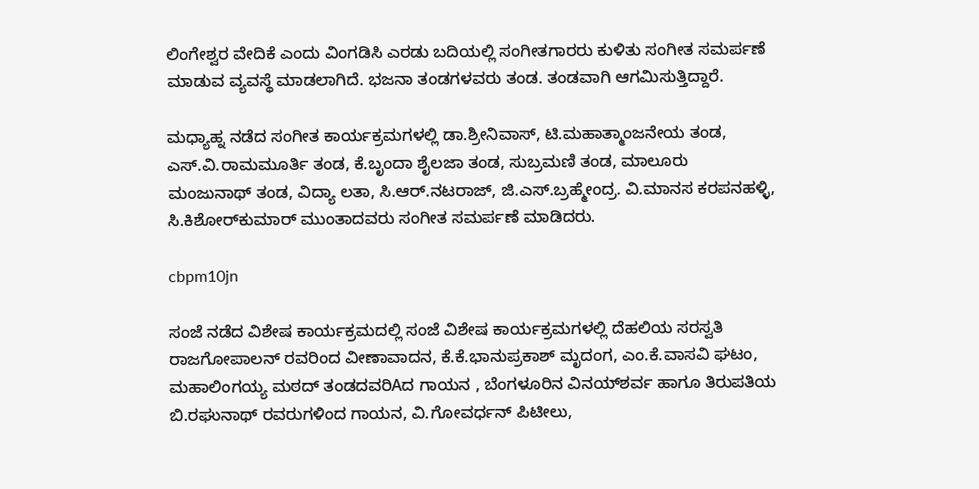ಲಿಂಗೇಶ್ವರ ವೇದಿಕೆ ಎಂದು ವಿಂಗಡಿಸಿ ಎರಡು ಬದಿಯಲ್ಲಿ ಸಂಗೀತಗಾರರು ಕುಳಿತು ಸಂಗೀತ ಸಮರ್ಪಣೆ ಮಾಡುವ ವ್ಯವಸ್ಥೆ ಮಾಡಲಾಗಿದೆ. ಭಜನಾ ತಂಡಗಳವರು ತಂಡ. ತಂಡವಾಗಿ ಆಗಮಿಸುತ್ತಿದ್ದಾರೆ.

ಮಧ್ಯಾಹ್ನ ನಡೆದ ಸಂಗೀತ ಕಾರ್ಯಕ್ರಮಗಳಲ್ಲಿ ಡಾ.ಶ್ರೀನಿವಾಸ್, ಟಿ.ಮಹಾತ್ಮಾಂಜನೇಯ ತಂಡ, ಎಸ್.ವಿ.ರಾಮಮೂರ್ತಿ ತಂಡ, ಕೆ.ಬೃಂದಾ ಶೈಲಜಾ ತಂಡ, ಸುಬ್ರಮಣಿ ತಂಡ, ಮಾಲೂರು ಮಂಜುನಾಥ್ ತಂಡ, ವಿದ್ಯಾ ಲತಾ, ಸಿ.ಆರ್.ನಟರಾಜ್, ಜಿ.ಎಸ್.ಬ್ರಹ್ಮೇಂದ್ರ. ವಿ.ಮಾನಸ ಕರಪನಹಳ್ಳಿ, ಸಿ.ಕಿಶೋರ್‌ಕುಮಾರ್ ಮುಂತಾದವರು ಸಂಗೀತ ಸಮರ್ಪಣೆ ಮಾಡಿದರು.

cbpm10jn

ಸಂಜೆ ನಡೆದ ವಿಶೇಷ ಕಾರ್ಯಕ್ರಮದಲ್ಲಿ ಸಂಜೆ ವಿಶೇಷ ಕಾರ್ಯಕ್ರಮಗಳಲ್ಲಿ ದೆಹಲಿಯ ಸರಸ್ವತಿ ರಾಜಗೋಪಾಲನ್ ರವರಿಂದ ವೀಣಾವಾದನ, ಕೆ.ಕೆ.ಭಾನುಪ್ರಕಾಶ್ ಮೃದಂಗ, ಎಂ.ಕೆ.ವಾಸವಿ ಘಟಂ, ಮಹಾಲಿಂಗಯ್ಯ ಮಠದ್ ತಂಡದವರಿAದ ಗಾಯನ , ಬೆಂಗಳೂರಿನ ವಿನಯ್‌ಶರ್ವ ಹಾಗೂ ತಿರುಪತಿಯ ಬಿ.ರಘುನಾಥ್ ರವರುಗಳಿಂದ ಗಾಯನ, ವಿ.ಗೋವರ್ಧನ್ ಪಿಟೀಲು,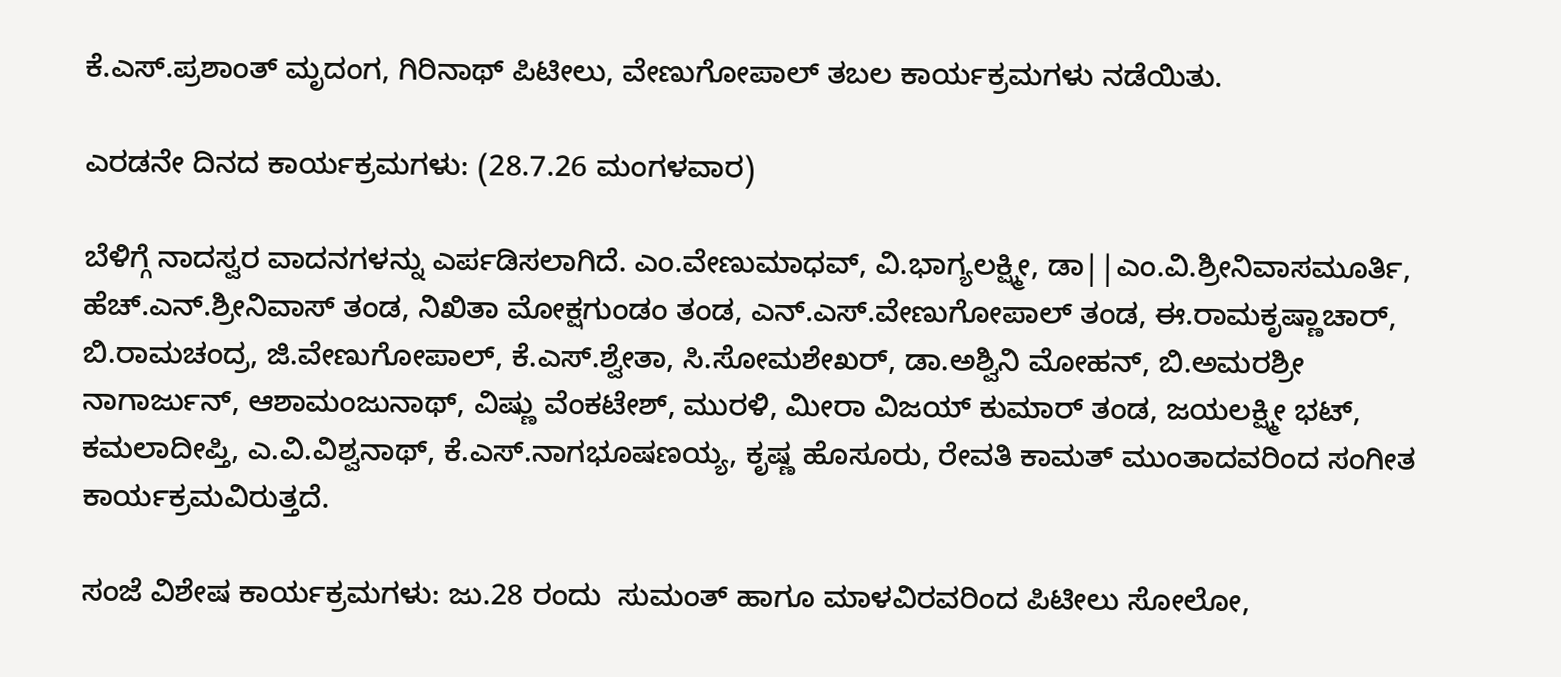ಕೆ.ಎಸ್.ಪ್ರಶಾಂತ್ ಮೃದಂಗ, ಗಿರಿನಾಥ್ ಪಿಟೀಲು, ವೇಣುಗೋಪಾಲ್ ತಬಲ ಕಾರ್ಯಕ್ರಮಗಳು ನಡೆಯಿತು.

ಎರಡನೇ ದಿನದ ಕಾರ್ಯಕ್ರಮಗಳು: (28.7.26 ಮಂಗಳವಾರ)

ಬೆಳಿಗ್ಗೆ ನಾದಸ್ವರ ವಾದನಗಳನ್ನು ಎರ್ಪಡಿಸಲಾಗಿದೆ. ಎಂ.ವೇಣುಮಾಧವ್, ವಿ.ಭಾಗ್ಯಲಕ್ಷ್ಮೀ, ಡಾ||ಎಂ.ವಿ.ಶ್ರೀನಿವಾಸಮೂರ್ತಿ, ಹೆಚ್.ಎನ್.ಶ್ರೀನಿವಾಸ್ ತಂಡ, ನಿಖಿತಾ ಮೋಕ್ಷಗುಂಡಂ ತಂಡ, ಎನ್.ಎಸ್.ವೇಣುಗೋಪಾಲ್ ತಂಡ, ಈ.ರಾಮಕೃಷ್ಣಾಚಾರ್, ಬಿ.ರಾಮಚಂದ್ರ, ಜಿ.ವೇಣುಗೋಪಾಲ್, ಕೆ.ಎಸ್.ಶ್ವೇತಾ, ಸಿ.ಸೋಮಶೇಖರ್, ಡಾ.ಅಶ್ವಿನಿ ಮೋಹನ್, ಬಿ.ಅಮರಶ್ರೀ ನಾಗಾರ್ಜುನ್, ಆಶಾಮಂಜುನಾಥ್, ವಿಷ್ಣು ವೆಂಕಟೇಶ್, ಮುರಳಿ, ಮೀರಾ ವಿಜಯ್ ಕುಮಾರ್ ತಂಡ, ಜಯಲಕ್ಷ್ಮೀ ಭಟ್, ಕಮಲಾದೀಪ್ತಿ, ಎ.ವಿ.ವಿಶ್ವನಾಥ್, ಕೆ.ಎಸ್.ನಾಗಭೂಷಣಯ್ಯ, ಕೃಷ್ಣ ಹೊಸೂರು, ರೇವತಿ ಕಾಮತ್ ಮುಂತಾದವರಿಂದ ಸಂಗೀತ ಕಾರ್ಯಕ್ರಮವಿರುತ್ತದೆ.

ಸಂಜೆ ವಿಶೇಷ ಕಾರ್ಯಕ್ರಮಗಳು: ಜು.28 ರಂದು  ಸುಮಂತ್ ಹಾಗೂ ಮಾಳವಿರವರಿಂದ ಪಿಟೀಲು ಸೋಲೋ,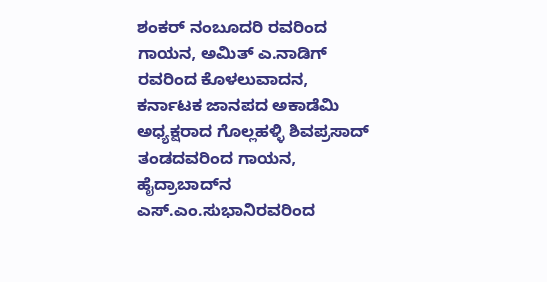ಶಂಕರ್ ನಂಬೂದರಿ ರವರಿಂದ ಗಾಯನ, ಅಮಿತ್ ಎ.ನಾಡಿಗ್ ರವರಿಂದ ಕೊಳಲುವಾದನ, ಕರ್ನಾಟಕ ಜಾನಪದ ಅಕಾಡೆಮಿ ಅಧ್ಯಕ್ಷರಾದ ಗೊಲ್ಲಹಳ್ಳಿ ಶಿವಪ್ರಸಾದ್ ತಂಡದವರಿಂದ ಗಾಯನ, ಹೈದ್ರಾಬಾದ್‌ನ ಎಸ್.ಎಂ.ಸುಭಾನಿರವರಿಂದ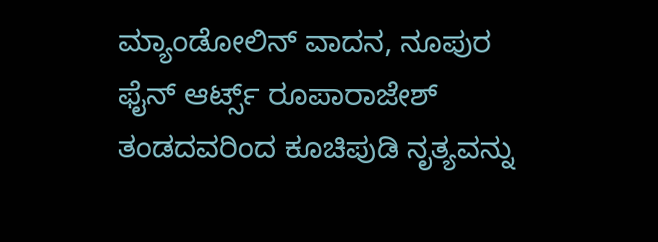ಮ್ಯಾಂಡೋಲಿನ್ ವಾದನ, ನೂಪುರ ಫೈನ್ ಆರ್ಟ್ಸ್ ರೂಪಾರಾಜೇಶ್ ತಂಡದವರಿಂದ ಕೂಚಿಪುಡಿ ನೃತ್ಯವನ್ನು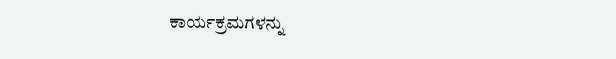ಕಾರ್ಯಕ್ರಮಗಳನ್ನು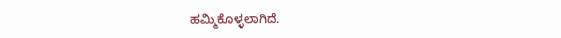ಹಮ್ಮಿಕೊಳ್ಳಲಾಗಿದೆ.